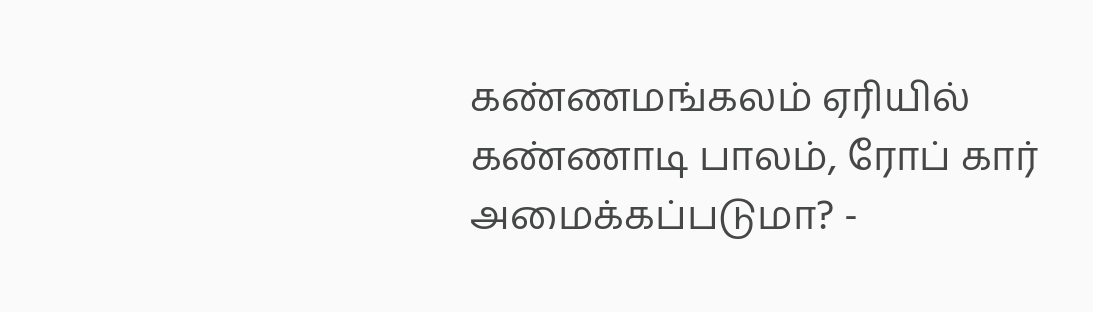கண்ணமங்கலம் ஏரியில் கண்ணாடி பாலம், ரோப் கார் அமைக்கப்படுமா? -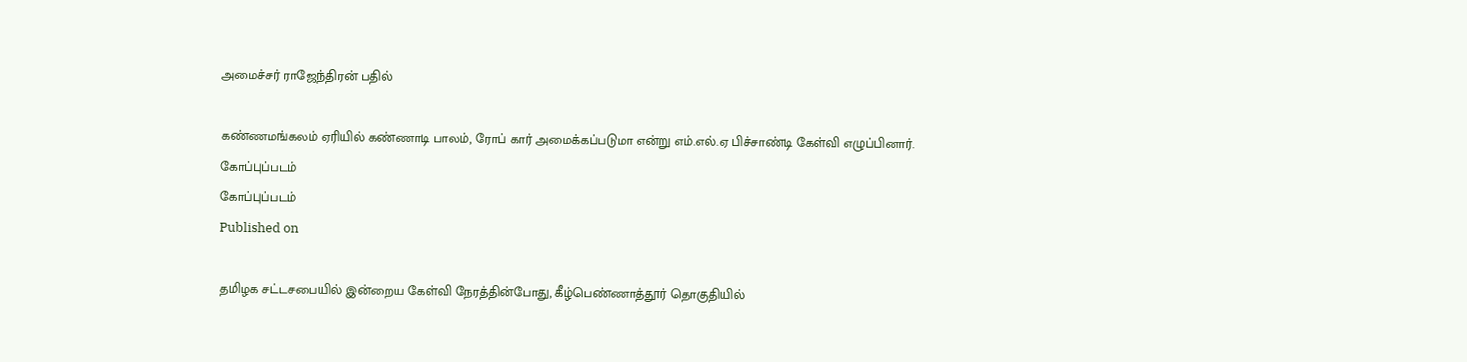அமைச்சர் ராஜேந்திரன் பதில்

கண்ணமங்கலம் ஏரியில் கண்ணாடி பாலம், ரோப் கார் அமைக்கப்படுமா என்று எம்.எல்.ஏ பிச்சாண்டி கேள்வி எழுப்பினார்.
கோப்புப்படம்
கோப்புப்படம்
Published on

தமிழக சட்டசபையில் இன்றைய கேள்வி நேரத்தின்போது, கீழ்பெண்ணாத்தூர் தொகுதியில்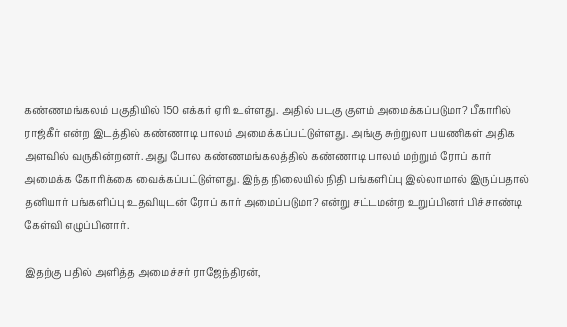கண்ணமங்கலம் பகுதியில் 150 எக்கர் ஏரி உள்ளது. அதில் படகு குளம் அமைக்கப்படுமா? பீகாரில் ராஜ்கீர் என்ற இடத்தில் கண்ணாடி பாலம் அமைக்கப்பட்டுள்ளது. அங்கு சுற்றுலா பயணிகள் அதிக அளவில் வருகின்றனர். அது போல கண்ணமங்கலத்தில் கண்ணாடி பாலம் மற்றும் ரோப் கார் அமைக்க கோரிக்கை வைக்கப்பட்டுள்ளது. இந்த நிலையில் நிதி பங்களிப்பு இல்லாமால் இருப்பதால் தனியார் பங்களிப்பு உதவியுடன் ரோப் கார் அமைப்படுமா? என்று சட்டமன்ற உறுப்பினர் பிச்சாண்டி கேள்வி எழுப்பினார்.

இதற்கு பதில் அளித்த அமைச்சர் ராஜேந்திரன்,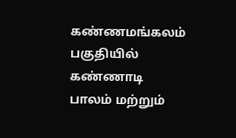கண்ணமங்கலம் பகுதியில் கண்ணாடி பாலம் மற்றும்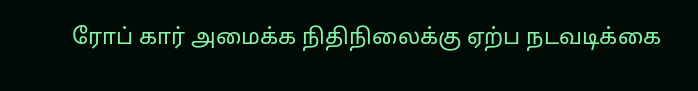ரோப் கார் அமைக்க நிதிநிலைக்கு ஏற்ப நடவடிக்கை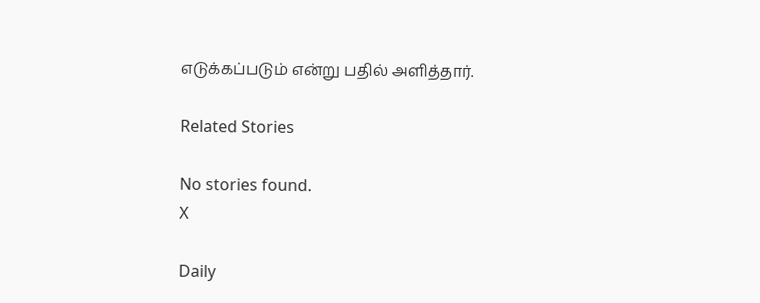எடுக்கப்படும் என்று பதில் அளித்தார்.

Related Stories

No stories found.
X

Daily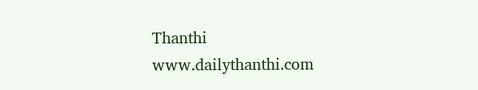Thanthi
www.dailythanthi.com